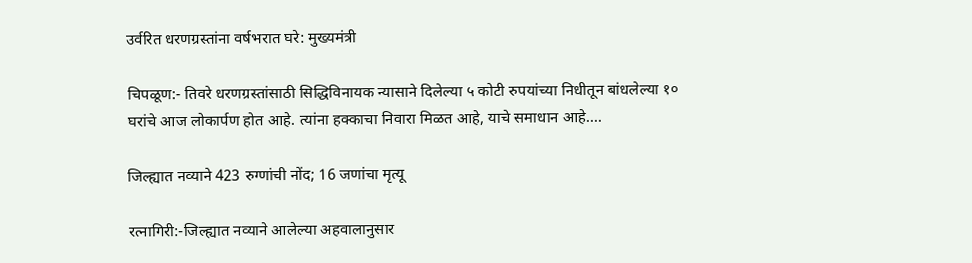उर्वरित धरणग्रस्तांना वर्षभरात घरे: मुख्यमंत्री

चिपळूण:- तिवरे धरणग्रस्तांसाठी सिद्धिविनायक न्यासाने दिलेल्या ५ कोटी रुपयांच्या निधीतून बांधलेल्या १० घरांचे आज लोकार्पण होत आहे. त्यांना हक्काचा निवारा मिळत आहे, याचे समाधान आहे....

जिल्ह्यात नव्याने 423 रुग्णांची नोंद; 16 जणांचा मृत्यू

रत्नागिरी:-जिल्ह्यात नव्याने आलेल्या अहवालानुसार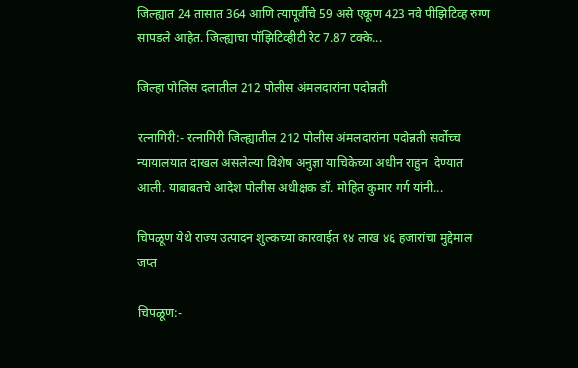जिल्ह्यात 24 तासात 364 आणि त्यापूर्वीचे 59 असे एकूण 423 नवे पीझिटिव्ह रुग्ण सापडले आहेत. जिल्ह्याचा पॉझिटिव्हीटी रेट 7.87 टक्के...

जिल्हा पोलिस दलातील 212 पोलीस अंमलदारांना पदोन्नती

रत्नागिरी:- रत्नागिरी जिल्ह्यातील 212 पोलीस अंमलदारांना पदोन्नती सर्वोच्च न्यायालयात दाखल असलेल्या विशेष अनुज्ञा याचिकेच्या अधीन राहुन  देण्यात आली. याबाबतचे आदेश पोलीस अधीक्षक डॉ. मोहित कुमार गर्ग यांनी...

चिपळूण येथे राज्य उत्पादन शुल्कच्या कारवाईत १४ लाख ४६ हजारांचा मुद्देमाल जप्त

चिपळूण:-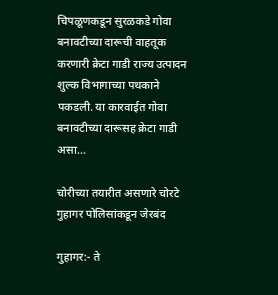चिपळूणकडून सुरळकडे गोवा बनावटीच्या दारूची वाहतूक करणारी क्रेटा गाडी राज्य उत्पादन शुल्क विभागाच्या पथकाने पकडली. या कारवाईत गोवा बनावटीच्या दारूसह क्रेटा गाडी असा...

चोरीच्या तयारीत असणारे चोरटे गुहागर पोलिसांकडून जेरबंद

गुहागर:- ते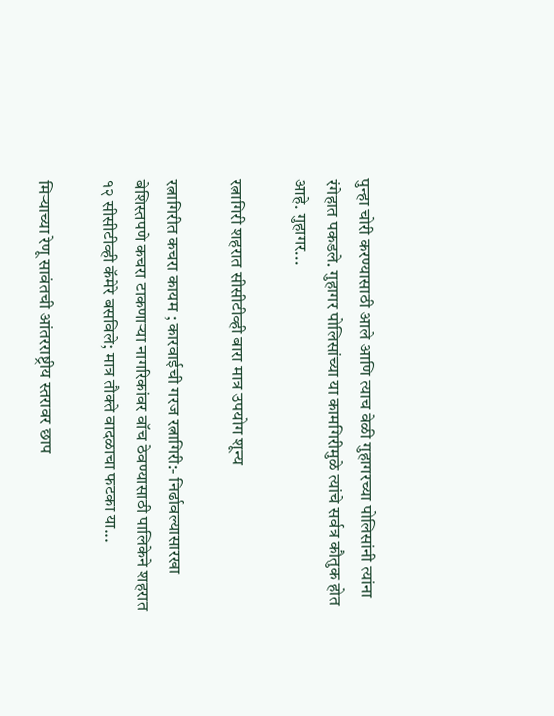पुन्हा चोरी करण्यासाठी आले आणि त्याच वेळी गुहागरच्या पोलिसांनी त्यांना रंगेहात पकडले. गुहागर पोलिसांच्या या कामगिरीमुळे त्यांचे सर्वत्र कौतुक होत आहे. गुहागर...

रत्नागिरी शहरात सीसीटीव्ही बारा मात्र उपयोग शून्य

रत्नागिरीत कचरा कायम ; कारवाईची गरज रत्नागिरी:- निर्ढावल्यासारखा बेशिस्तपणे कचरा टाकणार्‍या नागरिकांवर वॉच ठेवण्यासाठी पालिकेने शहरात १२ सीसीटीव्ही कॅमेरे बसविले; मात्र तौक्ते वादळाचा फटका या...

मिऱ्याच्या रेणू सावंतची आंतरराष्ट्रीय स्तरावर छाप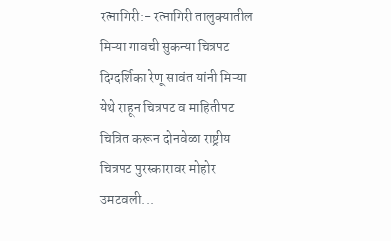रत्नागिरी:- रत्नागिरी तालुक्यातील मिऱ्या गावची सुकन्या चित्रपट दिग्दर्शिका रेणू सावंत यांनी मिऱ्या येथे राहून चित्रपट व माहितीपट चित्रित करून दोनवेळा राष्ट्रीय चित्रपट पुरस्कारावर मोहोर उमटवली...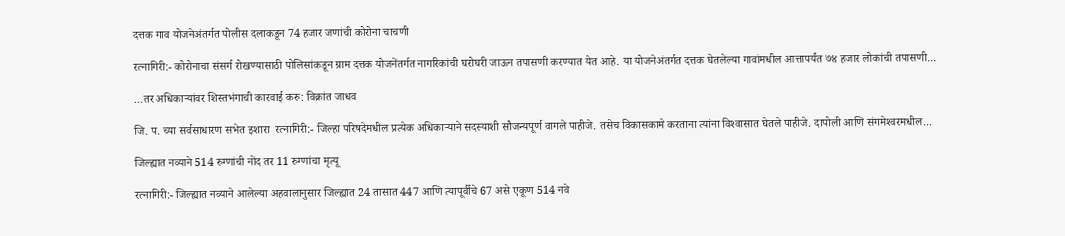दत्तक गाव योजनेअंतर्गत पोलीस दलाकडून 74 हजार जणांची कोरोना चाचणी

रत्नागिरी:- कोरोनाचा संसर्ग रोखण्यासाठी पोलिसांकडून ग्राम दत्तक योजनेंतर्गत नागरिकांची घरोघरी जाऊन तपासणी करण्यात येत आहे. या योजनेअंतर्गत दत्तक घेतलेल्या गावांमधील आत्तापर्यंत ७४ हजार लोकांची तपासणी...

…तर अधिकाऱ्यांवर शिस्तभंगाची कारवाई करु: विक्रांत जाधव

जि. प. च्या सर्वसाधारण सभेत इशारा  रत्नागिरी:- जिल्हा परिषदेमधील प्रत्येक अधिकार्‍याने सदस्याशी सौजन्यपूर्ण वागले पाहीजे. तसेच विकासकामे करताना त्यांना विश्‍वासात घेतले पाहीजे. दापोली आणि संगमेश्‍वरमधील...

जिल्ह्यात नव्याने 514 रुग्णांची नोंद तर 11 रुग्णांचा मृत्यू

रत्नागिरी:- जिल्ह्यात नव्याने आलेल्या अहवालानुसार जिल्ह्यात 24 तासात 447 आणि त्यापूर्वीचे 67 असे एकूण 514 नवे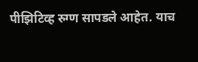पीझिटिव्ह रुग्ण सापडले आहेत. याच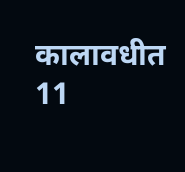कालावधीत 11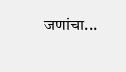जणांचा...